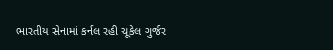ભારતીય સેનામાં કર્નલ રહી ચૂકેલ ગુર્જર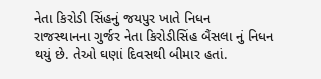નેતા કિરોડી સિંહનું જયપુર ખાતે નિધન
રાજસ્થાનના ગુર્જર નેતા કિરોડીસિંહ બૈંસલા નું નિધન થયું છે. તેઓ ઘણાં દિવસથી બીમાર હતાં.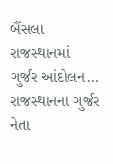બૈંસલા રાજસ્થાનમાં ગુર્જર આંદોલન…
રાજસ્થાનના ગુર્જર નેતા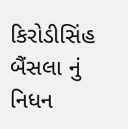કિરોડીસિંહ બૈંસલા નું નિધન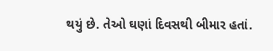થયું છે. તેઓ ઘણાં દિવસથી બીમાર હતાં.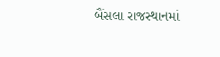બૈંસલા રાજસ્થાનમાં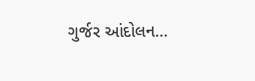ગુર્જર આંદોલન…